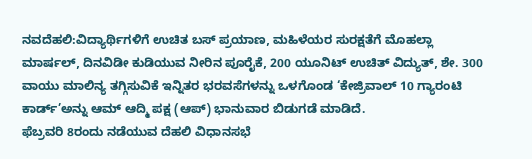ನವದೆಹಲಿ:ವಿದ್ಯಾರ್ಥಿಗಳಿಗೆ ಉಚಿತ ಬಸ್ ಪ್ರಯಾಣ, ಮಹಿಳೆಯರ ಸುರಕ್ಷತೆಗೆ ಮೊಹಲ್ಲಾ ಮಾರ್ಷಲ್, ದಿನವಿಡೀ ಕುಡಿಯುವ ನೀರಿನ ಪೂರೈಕೆ, 200 ಯೂನಿಟ್ ಉಚಿತ್ ವಿದ್ಯುತ್, ಶೇ. 300 ವಾಯು ಮಾಲಿನ್ಯ ತಗ್ಗಿಸುವಿಕೆ ಇನ್ನಿತರ ಭರವಸೆಗಳನ್ನು ಒಳಗೊಂಡ ‘ಕೇಜ್ರಿವಾಲ್ 10 ಗ್ಯಾರಂಟಿ ಕಾರ್ಡ್’ಅನ್ನು ಆಮ್ ಆದ್ಮಿ ಪಕ್ಷ (ಆಪ್) ಭಾನುವಾರ ಬಿಡುಗಡೆ ಮಾಡಿದೆ.
ಫೆಬ್ರವರಿ 8ರಂದು ನಡೆಯುವ ದೆಹಲಿ ವಿಧಾನಸಭೆ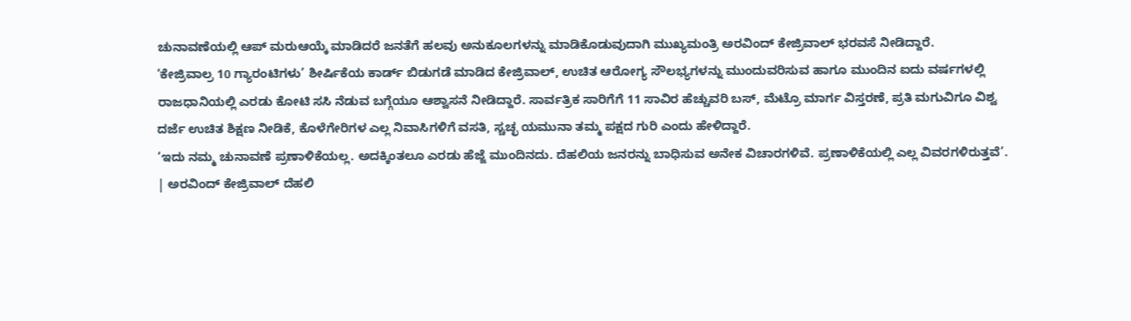ಚುನಾವಣೆಯಲ್ಲಿ ಆಪ್ ಮರುಆಯ್ಕೆ ಮಾಡಿದರೆ ಜನತೆಗೆ ಹಲವು ಅನುಕೂಲಗಳನ್ನು ಮಾಡಿಕೊಡುವುದಾಗಿ ಮುಖ್ಯಮಂತ್ರಿ ಅರವಿಂದ್ ಕೇಜ್ರಿವಾಲ್ ಭರವಸೆ ನೀಡಿದ್ದಾರೆ.
‘ಕೇಜ್ರಿವಾಲ್ರ 10 ಗ್ಯಾರಂಟಿಗಳು’ ಶೀರ್ಷಿಕೆಯ ಕಾರ್ಡ್ ಬಿಡುಗಡೆ ಮಾಡಿದ ಕೇಜ್ರಿವಾಲ್, ಉಚಿತ ಆರೋಗ್ಯ ಸೌಲಭ್ಯಗಳನ್ನು ಮುಂದುವರಿಸುವ ಹಾಗೂ ಮುಂದಿನ ಐದು ವರ್ಷಗಳಲ್ಲಿ ರಾಜಧಾನಿಯಲ್ಲಿ ಎರಡು ಕೋಟಿ ಸಸಿ ನೆಡುವ ಬಗ್ಗೆಯೂ ಆಶ್ವಾಸನೆ ನೀಡಿದ್ದಾರೆ. ಸಾರ್ವತ್ರಿಕ ಸಾರಿಗೆಗೆ 11 ಸಾವಿರ ಹೆಚ್ಚುವರಿ ಬಸ್, ಮೆಟ್ರೊ ಮಾರ್ಗ ವಿಸ್ತರಣೆ, ಪ್ರತಿ ಮಗುವಿಗೂ ವಿಶ್ವ ದರ್ಜೆ ಉಚಿತ ಶಿಕ್ಷಣ ನೀಡಿಕೆ, ಕೊಳೆಗೇರಿಗಳ ಎಲ್ಲ ನಿವಾಸಿಗಳಿಗೆ ವಸತಿ, ಸ್ಚಚ್ಛ ಯಮುನಾ ತಮ್ಮ ಪಕ್ಷದ ಗುರಿ ಎಂದು ಹೇಳಿದ್ದಾರೆ.
‘ಇದು ನಮ್ಮ ಚುನಾವಣೆ ಪ್ರಣಾಳಿಕೆಯಲ್ಲ. ಅದಕ್ಕಿಂತಲೂ ಎರಡು ಹೆಜ್ಜೆ ಮುಂದಿನದು. ದೆಹಲಿಯ ಜನರನ್ನು ಬಾಧಿಸುವ ಅನೇಕ ವಿಚಾರಗಳಿವೆ. ಪ್ರಣಾಳಿಕೆಯಲ್ಲಿ ಎಲ್ಲ ವಿವರಗಳಿರುತ್ತವೆ’.
| ಅರವಿಂದ್ ಕೇಜ್ರಿವಾಲ್ ದೆಹಲಿ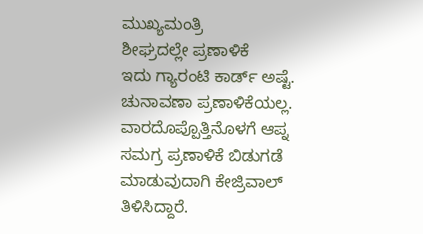ಮುಖ್ಯಮಂತ್ರಿ
ಶೀಘ್ರದಲ್ಲೇ ಪ್ರಣಾಳಿಕೆ
ಇದು ಗ್ಯಾರಂಟಿ ಕಾರ್ಡ್ ಅಷ್ಟೆ. ಚುನಾವಣಾ ಪ್ರಣಾಳಿಕೆಯಲ್ಲ. ವಾರದೊಪ್ಪೊತ್ತಿನೊಳಗೆ ಆಪ್ನ ಸಮಗ್ರ ಪ್ರಣಾಳಿಕೆ ಬಿಡುಗಡೆ ಮಾಡುವುದಾಗಿ ಕೇಜ್ರಿವಾಲ್ ತಿಳಿಸಿದ್ದಾರೆ.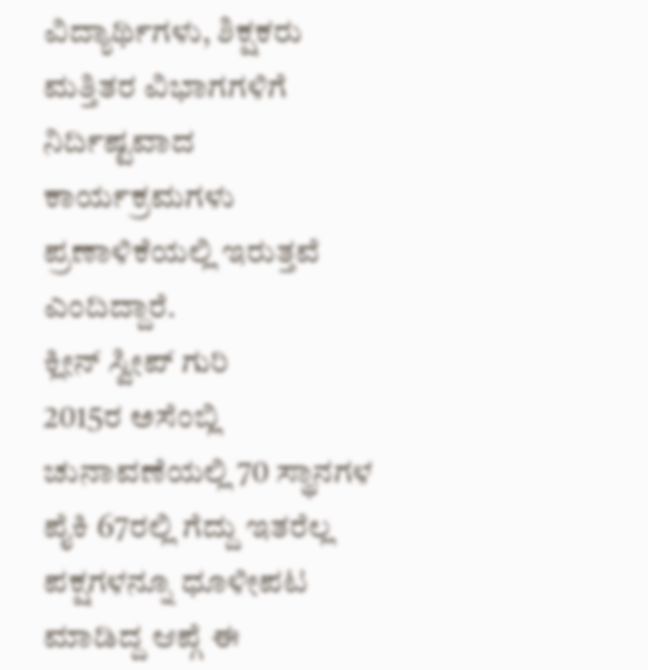ವಿದ್ಯಾರ್ಥಿಗಳು, ಶಿಕ್ಷಕರು ಮತ್ತಿತರ ವಿಭಾಗಗಳಿಗೆ ನಿರ್ದಿಷ್ಟವಾದ ಕಾರ್ಯಕ್ರಮಗಳು ಪ್ರಣಾಳಿಕೆಯಲ್ಲಿ ಇರುತ್ತವೆ ಎಂದಿದ್ದಾರೆ.
ಕ್ಲೀನ್ ಸ್ವೀಪ್ ಗುರಿ
2015ರ ಅಸೆಂಬ್ಲಿ ಚುನಾವಣೆಯಲ್ಲಿ 70 ಸ್ಥಾನಗಳ ಪೈಕಿ 67ರಲ್ಲಿ ಗೆದ್ದು ಇತರೆಲ್ಲ ಪಕ್ಷಗಳನ್ನೂ ಧೂಳೀಪಟ ಮಾಡಿದ್ದ ಆಪ್ಗೆ ಈ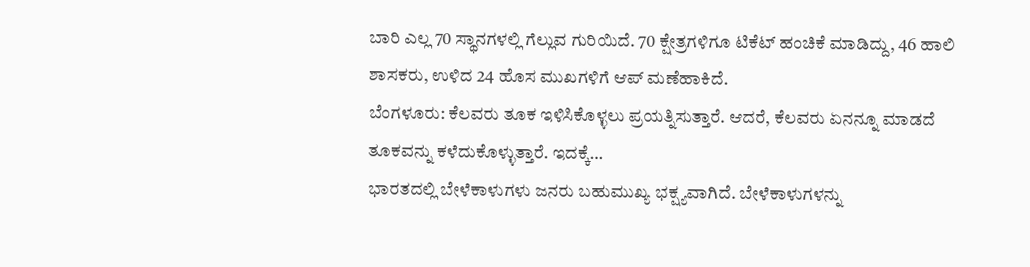ಬಾರಿ ಎಲ್ಲ 70 ಸ್ಥಾನಗಳಲ್ಲಿ ಗೆಲ್ಲುವ ಗುರಿಯಿದೆ. 70 ಕ್ಷೇತ್ರಗಳಿಗೂ ಟಿಕೆಟ್ ಹಂಚಿಕೆ ಮಾಡಿದ್ದು, 46 ಹಾಲಿ ಶಾಸಕರು, ಉಳಿದ 24 ಹೊಸ ಮುಖಗಳಿಗೆ ಆಪ್ ಮಣೆಹಾಕಿದೆ.
ಬೆಂಗಳೂರು: ಕೆಲವರು ತೂಕ ಇಳಿಸಿಕೊಳ್ಳಲು ಪ್ರಯತ್ನಿಸುತ್ತಾರೆ. ಆದರೆ, ಕೆಲವರು ಏನನ್ನೂ ಮಾಡದೆ ತೂಕವನ್ನು ಕಳೆದುಕೊಳ್ಳುತ್ತಾರೆ. ಇದಕ್ಕೆ…
ಭಾರತದಲ್ಲಿ ಬೇಳೆಕಾಳುಗಳು ಜನರು ಬಹುಮುಖ್ಯ ಭಕ್ಷ್ಯವಾಗಿದೆ. ಬೇಳೆಕಾಳುಗಳನ್ನು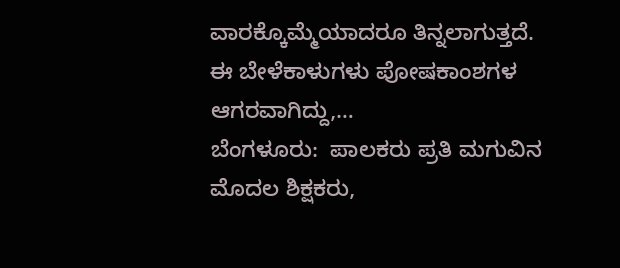ವಾರಕ್ಕೊಮ್ಮೆಯಾದರೂ ತಿನ್ನಲಾಗುತ್ತದೆ. ಈ ಬೇಳೆಕಾಳುಗಳು ಪೋಷಕಾಂಶಗಳ ಆಗರವಾಗಿದ್ದು,…
ಬೆಂಗಳೂರು:  ಪಾಲಕರು ಪ್ರತಿ ಮಗುವಿನ ಮೊದಲ ಶಿಕ್ಷಕರು,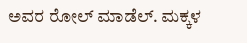ಅವರ ರೋಲ್ ಮಾಡೆಲ್. ಮಕ್ಕಳ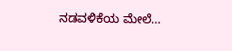ನಡವಳಿಕೆಯ ಮೇಲೆ…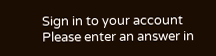Sign in to your account
Please enter an answer in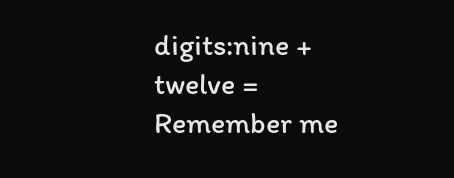digits:nine + twelve =
Remember me